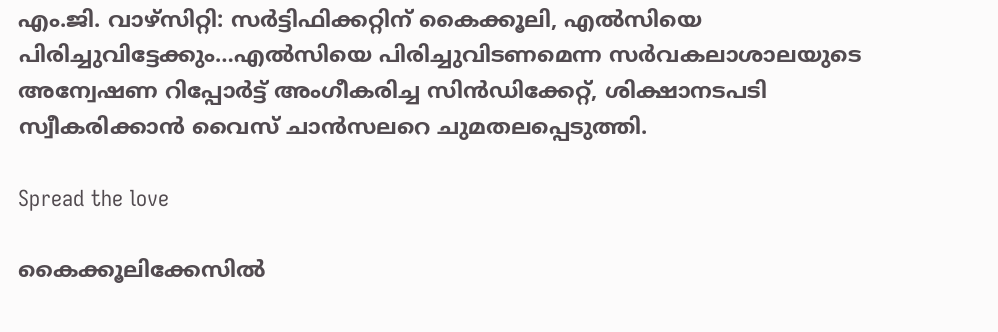എം.ജി. വാഴ്‌സിറ്റി: സര്‍ട്ടിഫിക്കറ്റിന് കൈക്കൂലി, എല്‍സിയെ പിരിച്ചുവിട്ടേക്കും…എല്‍സിയെ പിരിച്ചുവിടണമെന്ന സര്‍വകലാശാലയുടെ അന്വേഷണ റിപ്പോര്‍ട്ട്‌ അംഗീകരിച്ച സിന്‍ഡിക്കേറ്റ്‌, ശിക്ഷാനടപടി സ്വീകരിക്കാന്‍ വൈസ്‌ ചാന്‍സലറെ ചുമതലപ്പെടുത്തി.

Spread the love

കൈക്കൂലിക്കേസില്‍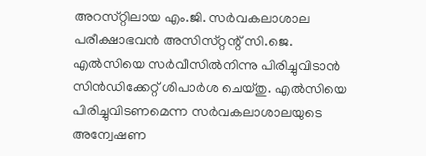അറസ്‌റ്റിലായ എം.ജി. സര്‍വകലാശാല പരീക്ഷാഭവന്‍ അസിസ്‌റ്റന്റ്‌ സി.ജെ. എല്‍സിയെ സര്‍വീസില്‍നിന്നു പിരിച്ചുവിടാന്‍ സിന്‍ഡിക്കേറ്റ്‌ ശിപാര്‍ശ ചെയ്‌തു. എല്‍സിയെ പിരിച്ചുവിടണമെന്ന സര്‍വകലാശാലയുടെ അന്വേഷണ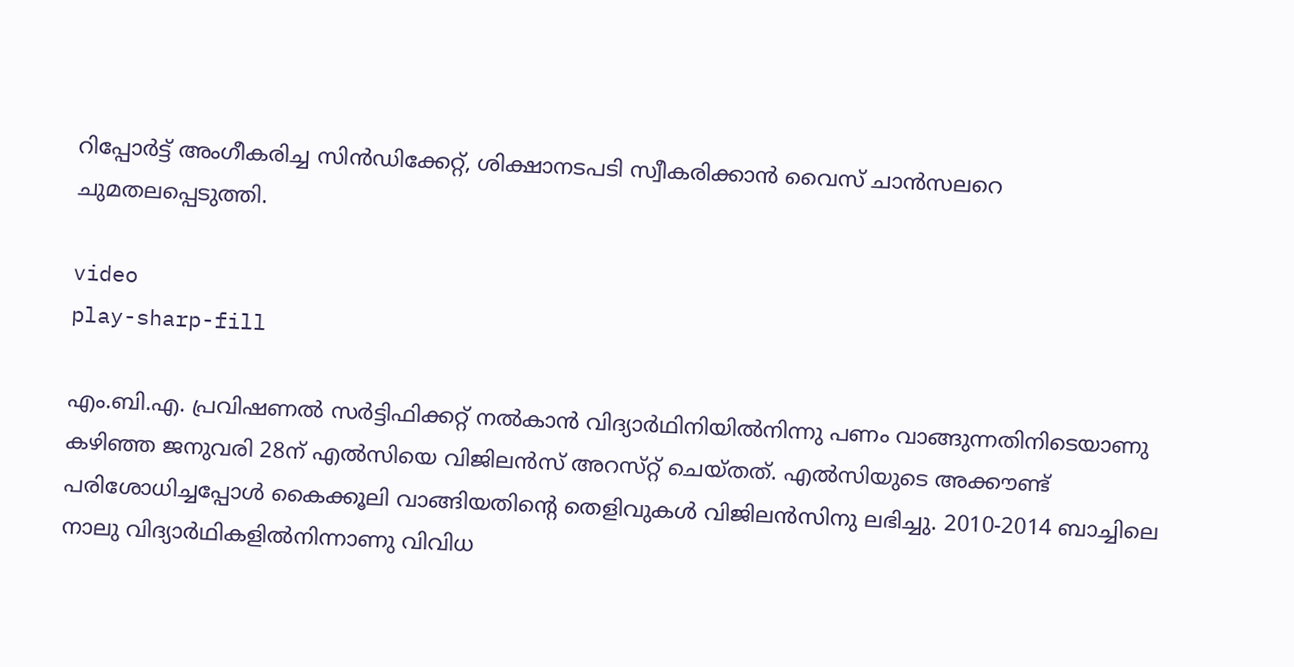റിപ്പോര്‍ട്ട്‌ അംഗീകരിച്ച സിന്‍ഡിക്കേറ്റ്‌, ശിക്ഷാനടപടി സ്വീകരിക്കാന്‍ വൈസ്‌ ചാന്‍സലറെ ചുമതലപ്പെടുത്തി.

video
play-sharp-fill

എം.ബി.എ. പ്രവിഷണല്‍ സര്‍ട്ടിഫിക്കറ്റ്‌ നല്‍കാന്‍ വിദ്യാര്‍ഥിനിയില്‍നിന്നു പണം വാങ്ങുന്നതിനിടെയാണു കഴിഞ്ഞ ജനുവരി 28ന്‌ എല്‍സിയെ വിജിലന്‍സ്‌ അറസ്‌റ്റ്‌ ചെയ്‌തത്‌. എല്‍സിയുടെ അക്കൗണ്ട്‌ പരിശോധിച്ചപ്പോള്‍ കൈക്കൂലി വാങ്ങിയതിന്റെ തെളിവുകള്‍ വിജിലന്‍സിനു ലഭിച്ചു. 2010-2014 ബാച്ചിലെ നാലു വിദ്യാര്‍ഥികളില്‍നിന്നാണു വിവിധ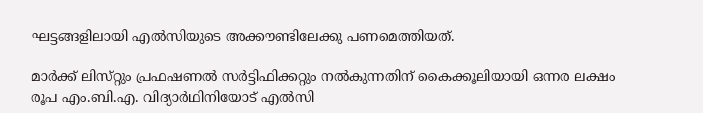ഘട്ടങ്ങളിലായി എല്‍സിയുടെ അക്കൗണ്ടിലേക്കു പണമെത്തിയത്‌.

മാര്‍ക്ക്‌ ലിസ്‌റ്റും പ്രഫഷണല്‍ സര്‍ട്ടിഫിക്കറ്റും നല്‍കുന്നതിന്‌ കൈക്കൂലിയായി ഒന്നര ലക്ഷം രൂപ എം.ബി.എ. വിദ്യാര്‍ഥിനിയോട്‌ എല്‍സി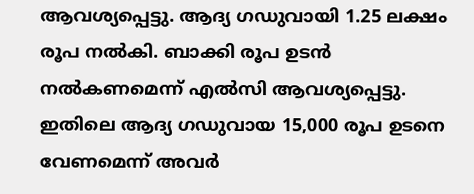ആവശ്യപ്പെട്ടു. ആദ്യ ഗഡുവായി 1.25 ലക്ഷം രൂപ നല്‍കി. ബാക്കി രൂപ ഉടന്‍ നല്‍കണമെന്ന്‌ എല്‍സി ആവശ്യപ്പെട്ടു. ഇതിലെ ആദ്യ ഗഡുവായ 15,000 രൂപ ഉടനെ വേണമെന്ന്‌ അവര്‍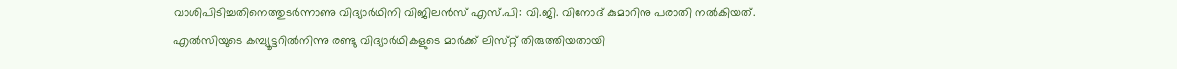വാശിപിടിച്ചതിനെത്തുടര്‍ന്നാണു വിദ്യാര്‍ഥിനി വിജിലന്‍സ്‌ എസ്‌.പി: വി.ജി. വിനോദ്‌ കുമാറിനു പരാതി നല്‍കിയത്‌.
എല്‍സിയുടെ കമ്പ്യൂട്ടറില്‍നിന്നു രണ്ടു വിദ്യാര്‍ഥികളുടെ മാര്‍ക്ക്‌ ലിസ്‌റ്റ്‌ തിരുത്തിയതായി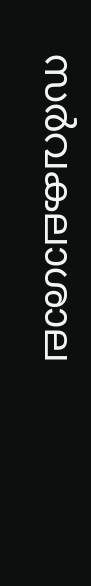സര്‍വകലാശാല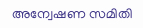അന്വേഷണ സമിതി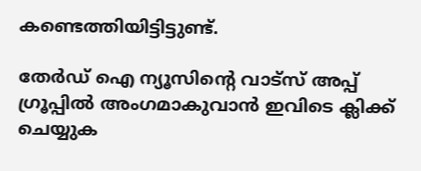കണ്ടെത്തിയിട്ടിട്ടുണ്ട്‌.

തേർഡ് ഐ ന്യൂസിന്റെ വാട്സ് അപ്പ് ഗ്രൂപ്പിൽ അംഗമാകുവാൻ ഇവിടെ ക്ലിക്ക് ചെയ്യുക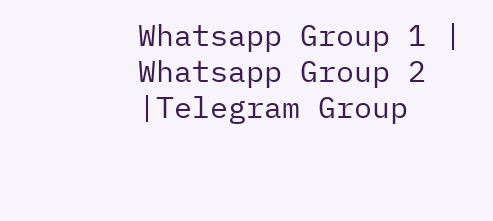Whatsapp Group 1 | Whatsapp Group 2 |Telegram Group